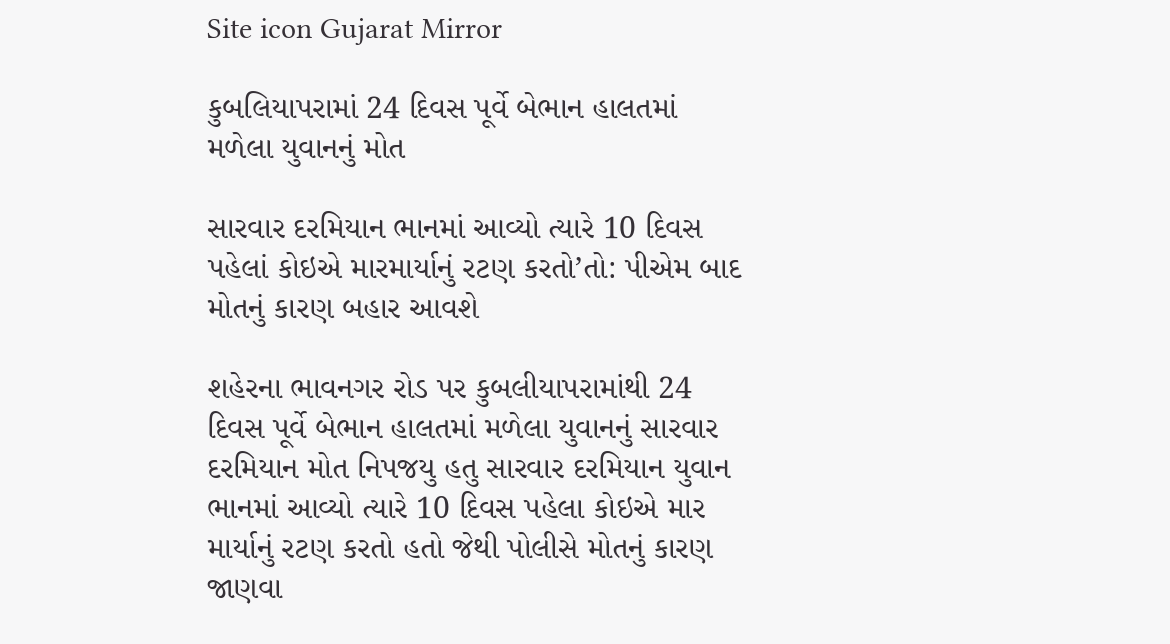Site icon Gujarat Mirror

કુબલિયાપરામાં 24 દિવસ પૂર્વે બેભાન હાલતમાં મળેલા યુવાનનું મોત

સારવાર દરમિયાન ભાનમાં આવ્યો ત્યારે 10 દિવસ પહેલાં કોઇએ મારમાર્યાનું રટણ કરતો’તો: પીએમ બાદ મોતનું કારણ બહાર આવશે

શહેરના ભાવનગર રોડ પર કુબલીયાપરામાંથી 24 દિવસ પૂર્વે બેભાન હાલતમાં મળેલા યુવાનનું સારવાર દરમિયાન મોત નિપજયુ હતુ સારવાર દરમિયાન યુવાન ભાનમાં આવ્યો ત્યારે 10 દિવસ પહેલા કોઇએ માર માર્યાનું રટણ કરતો હતો જેથી પોલીસે મોતનું કારણ જાણવા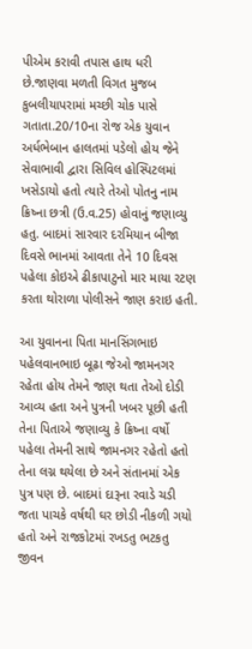પીએમ કરાવી તપાસ હાથ ધરી છે.જાણવા મળતી વિગત મુજબ કુબલીયાપરામાં મચ્છી ચોક પાસે ગતાતા.20/10ના રોજ એક યુવાન અર્ધભેબાન હાલતમાં પડેલો હોય જેને સેવાભાવી દ્વારા સિવિલ હોસ્પિટલમાં ખસેડાયો હતો ત્યારે તેઓ પોતનુ નામ ક્રિષ્ના છત્રી (ઉ.વ.25) હોવાનું જણાવ્યુ હતુ. બાદમાં સારવાર દરમિયાન બીજા દિવસે ભાનમાં આવતા તેને 10 દિવસ પહેલા કોઇએ ઢીકાપાટુનો માર માયા રટણ કરતા થોરાળા પોલીસને જાણ કરાઇ હતી.

આ યુવાનના પિતા માનસિંગભાઇ પહેલવાનભાઇ બૂઢા જેઓ જામનગર રહેતા હોય તેમને જાણ થતા તેઓ દોડી આવ્ય હતા અને પુત્રની ખબર પૂછી હતી તેના પિતાએ જણાવ્યુ કે ક્રિષ્ના વર્ષો પહેલા તેમની સાથે જામનગર રહેતો હતો તેના લગ્ન થયેલા છે અને સંતાનમાં એક પુત્ર પણ છે. બાદમાં દારૂના રવાડે ચડી જતા પાચકે વર્ષથી ઘર છોડી નીકળી ગયો હતો અને રાજકોટમાં રખડતુ ભટકતુ જીવન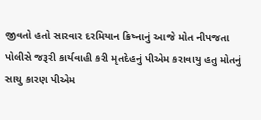જીવતો હતો સારવાર દરમિયાન ક્રિષ્નાનું આજે મોત નીપજતા પોલીસે જરૂરી કાર્યવાહી કરી મૃતદેહનું પીએમ કરાવાયુ હતુ મોતનું સાચુ કારણ પીએમ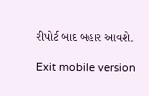રીપોર્ટ બાદ બહાર આવશે.

Exit mobile version